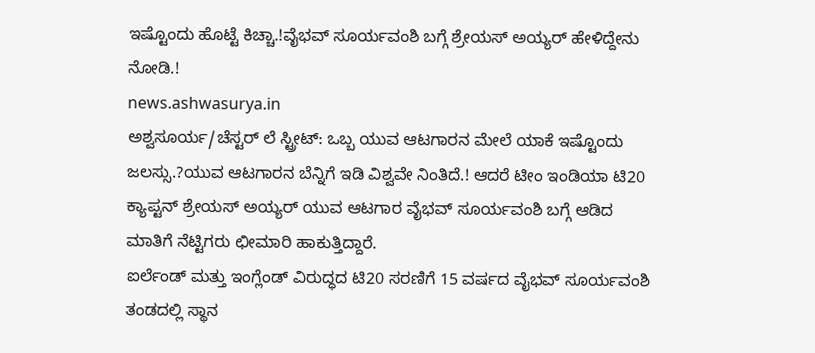ಇಷ್ಟೊಂದು ಹೊಟ್ಟೆ ಕಿಚ್ಚಾ.!ವೈಭವ್ ಸೂರ್ಯವಂಶಿ ಬಗ್ಗೆ ಶ್ರೇಯಸ್ ಅಯ್ಯರ್ ಹೇಳಿದ್ದೇನು ನೋಡಿ.!
news.ashwasurya.in
ಅಶ್ವಸೂರ್ಯ/ಚೆಸ್ಟರ್ ಲೆ ಸ್ಟ್ರೀಟ್: ಒಬ್ಬ ಯುವ ಆಟಗಾರನ ಮೇಲೆ ಯಾಕೆ ಇಷ್ಟೊಂದು ಜಲಸ್ಸು.?ಯುವ ಆಟಗಾರನ ಬೆನ್ನಿಗೆ ಇಡಿ ವಿಶ್ವವೇ ನಿಂತಿದೆ.! ಆದರೆ ಟೀಂ ಇಂಡಿಯಾ ಟಿ20 ಕ್ಯಾಪ್ಟನ್ ಶ್ರೇಯಸ್ ಅಯ್ಯರ್ ಯುವ ಆಟಗಾರ ವೈಭವ್ ಸೂರ್ಯವಂಶಿ ಬಗ್ಗೆ ಆಡಿದ ಮಾತಿಗೆ ನೆಟ್ಟಿಗರು ಛೀಮಾರಿ ಹಾಕುತ್ತಿದ್ದಾರೆ.
ಐರ್ಲೆಂಡ್ ಮತ್ತು ಇಂಗ್ಲೆಂಡ್ ವಿರುದ್ಧದ ಟಿ20 ಸರಣಿಗೆ 15 ವರ್ಷದ ವೈಭವ್ ಸೂರ್ಯವಂಶಿ ತಂಡದಲ್ಲಿ ಸ್ಥಾನ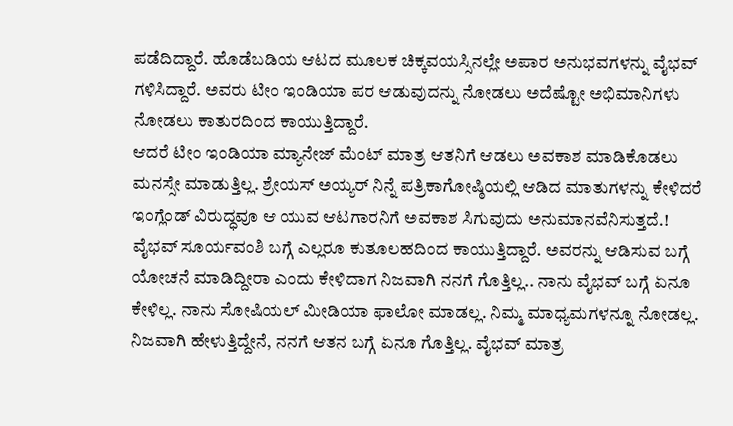ಪಡೆದಿದ್ದಾರೆ. ಹೊಡೆಬಡಿಯ ಆಟದ ಮೂಲಕ ಚಿಕ್ಕವಯಸ್ಸಿನಲ್ಲೇ ಅಪಾರ ಅನುಭವಗಳನ್ನು ವೈಭವ್ ಗಳಿಸಿದ್ದಾರೆ. ಅವರು ಟೀಂ ಇಂಡಿಯಾ ಪರ ಆಡುವುದನ್ನು ನೋಡಲು ಅದೆಷ್ಟೋ ಅಭಿಮಾನಿಗಳು ನೋಡಲು ಕಾತುರದಿಂದ ಕಾಯುತ್ತಿದ್ದಾರೆ.
ಆದರೆ ಟೀಂ ಇಂಡಿಯಾ ಮ್ಯಾನೇಜ್ ಮೆಂಟ್ ಮಾತ್ರ ಆತನಿಗೆ ಆಡಲು ಅವಕಾಶ ಮಾಡಿಕೊಡಲು ಮನಸ್ಸೇ ಮಾಡುತ್ತಿಲ್ಲ. ಶ್ರೇಯಸ್ ಅಯ್ಯರ್ ನಿನ್ನೆ ಪತ್ರಿಕಾಗೋಷ್ಠಿಯಲ್ಲಿ ಆಡಿದ ಮಾತುಗಳನ್ನು ಕೇಳಿದರೆ ಇಂಗ್ಲೆಂಡ್ ವಿರುದ್ಧವೂ ಆ ಯುವ ಆಟಗಾರನಿಗೆ ಅವಕಾಶ ಸಿಗುವುದು ಅನುಮಾನವೆನಿಸುತ್ತದೆ.!
ವೈಭವ್ ಸೂರ್ಯವಂಶಿ ಬಗ್ಗೆ ಎಲ್ಲರೂ ಕುತೂಲಹದಿಂದ ಕಾಯುತ್ತಿದ್ದಾರೆ. ಅವರನ್ನು ಆಡಿಸುವ ಬಗ್ಗೆ ಯೋಚನೆ ಮಾಡಿದ್ದೀರಾ ಎಂದು ಕೇಳಿದಾಗ ನಿಜವಾಗಿ ನನಗೆ ಗೊತ್ತಿಲ್ಲ.. ನಾನು ವೈಭವ್ ಬಗ್ಗೆ ಏನೂ ಕೇಳಿಲ್ಲ. ನಾನು ಸೋಷಿಯಲ್ ಮೀಡಿಯಾ ಫಾಲೋ ಮಾಡಲ್ಲ. ನಿಮ್ಮ ಮಾಧ್ಯಮಗಳನ್ನೂ ನೋಡಲ್ಲ. ನಿಜವಾಗಿ ಹೇಳುತ್ತಿದ್ದೇನೆ, ನನಗೆ ಆತನ ಬಗ್ಗೆ ಏನೂ ಗೊತ್ತಿಲ್ಲ. ವೈಭವ್ ಮಾತ್ರ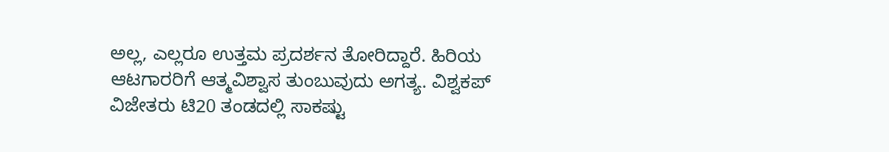ಅಲ್ಲ, ಎಲ್ಲರೂ ಉತ್ತಮ ಪ್ರದರ್ಶನ ತೋರಿದ್ದಾರೆ. ಹಿರಿಯ ಆಟಗಾರರಿಗೆ ಆತ್ಮವಿಶ್ವಾಸ ತುಂಬುವುದು ಅಗತ್ಯ. ವಿಶ್ವಕಪ್ ವಿಜೇತರು ಟಿ20 ತಂಡದಲ್ಲಿ ಸಾಕಷ್ಟು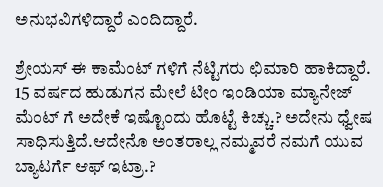ಅನುಭವಿಗಳಿದ್ದಾರೆ ಎಂದಿದ್ದಾರೆ.

ಶ್ರೇಯಸ್ ಈ ಕಾಮೆಂಟ್ ಗಳಿಗೆ ನೆಟ್ಟಿಗರು ಛಿಮಾರಿ ಹಾಕಿದ್ದಾರೆ. 15 ವರ್ಷದ ಹುಡುಗನ ಮೇಲೆ ಟೀಂ ಇಂಡಿಯಾ ಮ್ಯಾನೇಜ್ ಮೆಂಟ್ ಗೆ ಅದೇಕೆ ಇಷ್ಟೊಂದು ಹೊಟ್ಟೆ ಕಿಚ್ಚು.? ಅದೇನು ಧ್ವೇಷ ಸಾಧಿಸುತ್ತಿದೆ.ಆದೇನೊ ಅಂತರಾಲ್ಲ ನಮ್ಮವರೆ ನಮಗೆ ಯುವ ಬ್ಯಾಟರ್ಗೆ ಆಫ್ ಇಟ್ರಾ.?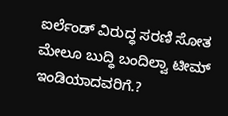ಐರ್ಲೆಂಡ್ ವಿರುದ್ಧ ಸರಣಿ ಸೋತ ಮೇಲೂ ಬುದ್ಧಿ ಬಂದಿಲ್ವಾ ಟೀಮ್ ಇಂಡಿಯಾದವರಿಗೆ.?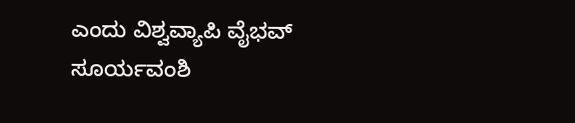ಎಂದು ವಿಶ್ವವ್ಯಾಪಿ ವೈಭವ್ ಸೂರ್ಯವಂಶಿ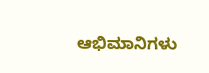ಆಭಿಮಾನಿಗಳು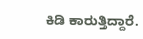ಕಿಡಿ ಕಾರುತ್ತಿದ್ದಾರೆ.